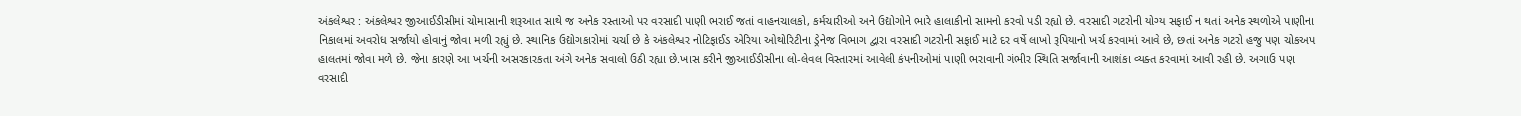અંકલેશ્વર : અંકલેશ્વર જીઆઈડીસીમાં ચોમાસાની શરૂઆત સાથે જ અનેક રસ્તાઓ પર વરસાદી પાણી ભરાઈ જતાં વાહનચાલકો, કર્મચારીઓ અને ઉદ્યોગોને ભારે હાલાકીનો સામનો કરવો પડી રહ્યો છે. વરસાદી ગટરોની યોગ્ય સફાઈ ન થતાં અનેક સ્થળોએ પાણીના નિકાલમાં અવરોધ સર્જાયો હોવાનું જોવા મળી રહ્યું છે. સ્થાનિક ઉદ્યોગકારોમાં ચર્ચા છે કે અંકલેશ્વર નોટિફાઈડ એરિયા ઓથોરિટીના ડ્રેનેજ વિભાગ દ્વારા વરસાદી ગટરોની સફાઈ માટે દર વર્ષે લાખો રૂપિયાનો ખર્ચ કરવામાં આવે છે, છતાં અનેક ગટરો હજુ પણ ચોકઅપ હાલતમાં જોવા મળે છે. જેના કારણે આ ખર્ચની અસરકારકતા અંગે અનેક સવાલો ઉઠી રહ્યા છે.ખાસ કરીને જીઆઈડીસીના લો-લેવલ વિસ્તારમાં આવેલી કંપનીઓમાં પાણી ભરાવાની ગંભીર સ્થિતિ સર્જાવાની આશંકા વ્યક્ત કરવામાં આવી રહી છે. અગાઉ પણ વરસાદી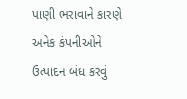પાણી ભરાવાને કારણે અનેક કંપનીઓને ઉત્પાદન બંધ કરવું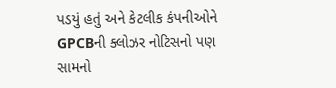પડયું હતું અને કેટલીક કંપનીઓને GPCBની ક્લોઝર નોટિસનો પણ સામનો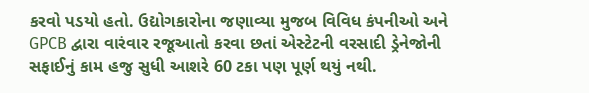કરવો પડયો હતો. ઉદ્યોગકારોના જણાવ્યા મુજબ વિવિધ કંપનીઓ અને GPCB દ્વારા વારંવાર રજૂઆતો કરવા છતાં એસ્ટેટની વરસાદી ડ્રેનેજોની સફાઈનું કામ હજુ સુધી આશરે 60 ટકા પણ પૂર્ણ થયું નથી.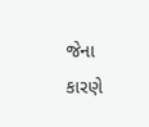જેના કારણે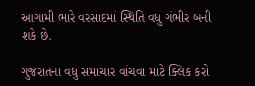આગામી ભારે વરસાદમાં સ્થિતિ વધુ ગંભીર બની શકે છે.

ગુજરાતના વધુ સમાચાર વાંચવા માટે ક્લિક કરો